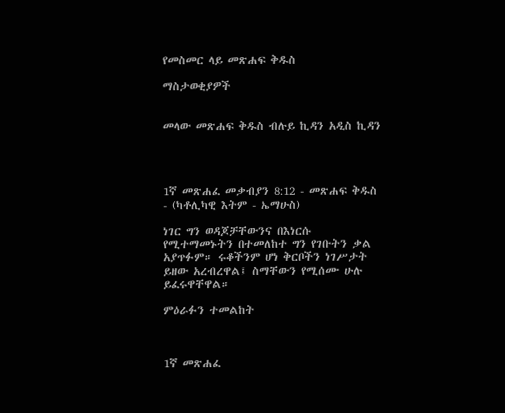የመስመር ላይ መጽሐፍ ቅዱስ

ማስታወቂያዎች


መላው መጽሐፍ ቅዱስ ብሉይ ኪዳን አዲስ ኪዳን




1ኛ መጽሐፈ መቃብያን 8:12 - መጽሐፍ ቅዱስ - (ካቶሊካዊ እትም - ኤማሁስ)

ነገር ግን ወዳጆቻቸውንና በእነርሱ የሚተማመኑትን በተመለከተ ግን የገቡትን ቃል አያጥፉም። ሩቆችንም ሆነ ቅርቦችን ነገሥታት ይዘው አረብረዋል፤ ስማቸውን የሚሰሙ ሁሉ ይፈሩዋቸዋል።

ምዕራፉን ተመልከት



1ኛ መጽሐፈ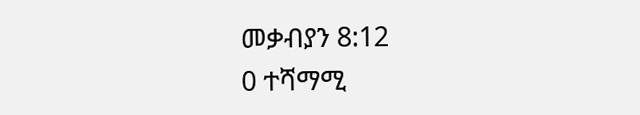መቃብያን 8:12
0 ተሻማሚ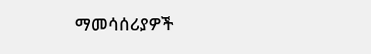ማመሳሰሪያዎች